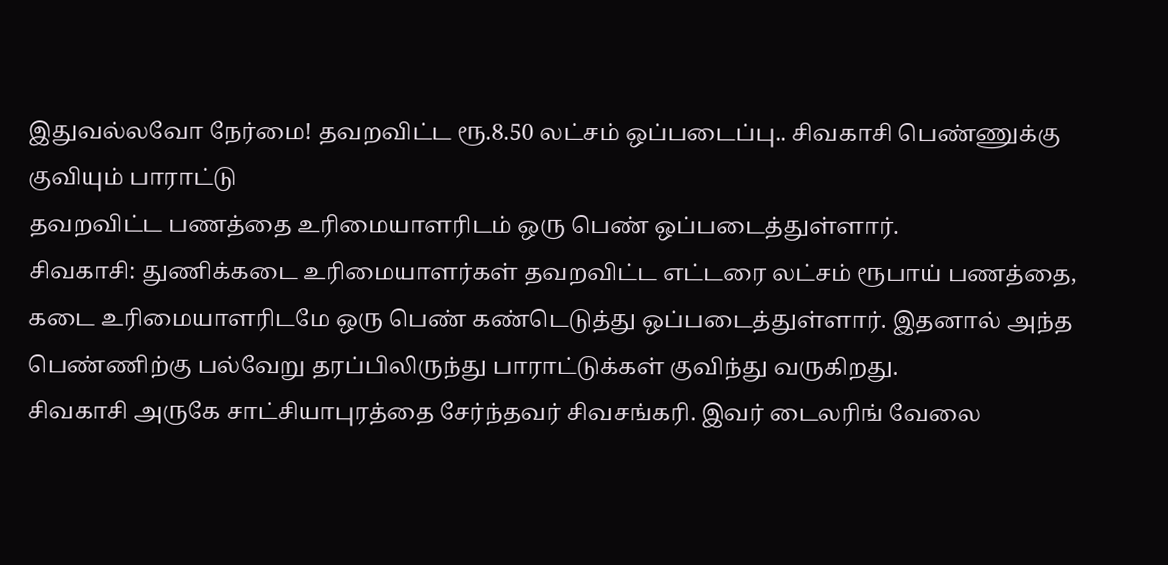இதுவல்லவோ நேர்மை! தவறவிட்ட ரூ.8.50 லட்சம் ஒப்படைப்பு.. சிவகாசி பெண்ணுக்கு குவியும் பாராட்டு
தவறவிட்ட பணத்தை உரிமையாளரிடம் ஒரு பெண் ஒப்படைத்துள்ளார்.
சிவகாசி: துணிக்கடை உரிமையாளர்கள் தவறவிட்ட எட்டரை லட்சம் ரூபாய் பணத்தை, கடை உரிமையாளரிடமே ஒரு பெண் கண்டெடுத்து ஒப்படைத்துள்ளார். இதனால் அந்த பெண்ணிற்கு பல்வேறு தரப்பிலிருந்து பாராட்டுக்கள் குவிந்து வருகிறது.
சிவகாசி அருகே சாட்சியாபுரத்தை சேர்ந்தவர் சிவசங்கரி. இவர் டைலரிங் வேலை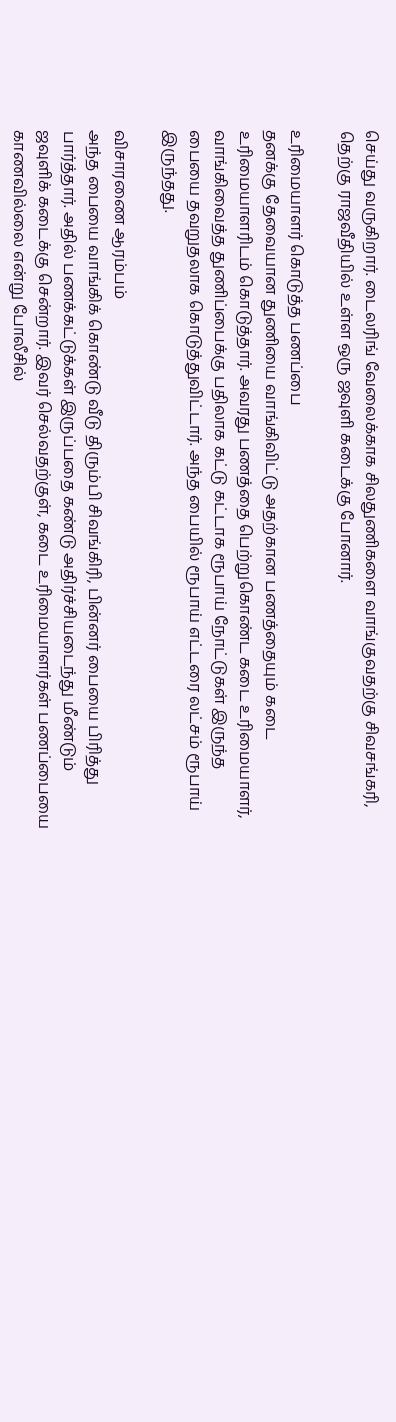செய்து வருகிறார். டைலரிங் வேலைக்காக சிலதுணிகளை வாங்குவதற்கு சிவசங்கரி, தெற்கு ராஜவீதியில் உள்ள ஒரு ஜவுளி கடைக்கு போனார்.

உரிமையாளர் கொடுத்த பணப்பை
தனக்கு தேவையான துணியை வாங்கிவிட்டு அதற்கான பணத்தையும் கடை உரிமையாளரிடம் கொடுத்தார். அவரது பணத்தை பெற்றுகொண்ட கடை உரிமையாளர், வாங்கிவைத்த துணிப்பைக்கு பதிலாக கட்டு கட்டாக ரூபாய் நோட்டுகள் இருந்த பையை தவறுதலாக கொடுத்துவிட்டார். அந்த பையில் ரூபாய் எட்டரை லட்சம் ரூபாய் இருந்தது.

விசாரணை ஆரம்பம்
அந்த பையை வாங்கிக் கொண்டு வீடு திரும்பி சிவங்கிரி, பின்னர் பையை பிரித்து பார்த்தார். அதில் பணக்கட்டுக்கள் இருப்பதை கண்டு அதிர்ச்சியடைந்து மீண்டும் ஜவுளிக் கடைக்கு சென்றார். இவர் செல்வதற்குள், கடை உரிமையாளர்கள் பணப்பையை காணவில்லை என்று போலீசில்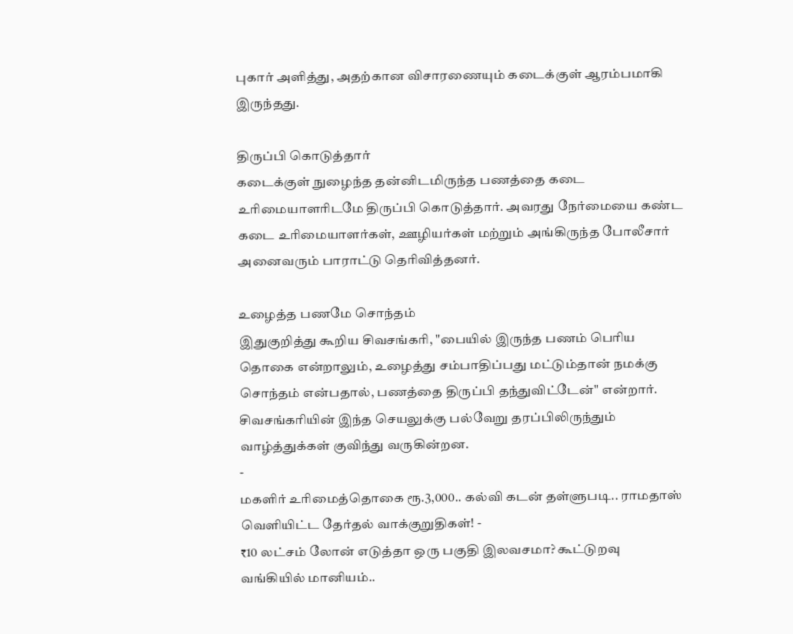புகார் அளித்து, அதற்கான விசாரணையும் கடைக்குள் ஆரம்பமாகி இருந்தது.

திருப்பி கொடுத்தார்
கடைக்குள் நுழைந்த தன்னிடமிருந்த பணத்தை கடை உரிமையாளரிடமே திருப்பி கொடுத்தார். அவரது நேர்மையை கண்ட கடை உரிமையாளர்கள், ஊழியர்கள் மற்றும் அங்கிருந்த போலீசார் அனைவரும் பாராட்டு தெரிவித்தனர்.

உழைத்த பணமே சொந்தம்
இதுகுறித்து கூறிய சிவசங்கரி, "பையில் இருந்த பணம் பெரிய தொகை என்றாலும், உழைத்து சம்பாதிப்பது மட்டும்தான் நமக்கு சொந்தம் என்பதால், பணத்தை திருப்பி தந்துவிட்டேன்" என்றார். சிவசங்கரியின் இந்த செயலுக்கு பல்வேறு தரப்பிலிருந்தும் வாழ்த்துக்கள் குவிந்து வருகின்றன.
-
மகளிர் உரிமைத்தொகை ரூ.3,000.. கல்வி கடன் தள்ளுபடி.. ராமதாஸ் வெளியிட்ட தேர்தல் வாக்குறுதிகள்! -
₹10 லட்சம் லோன் எடுத்தா ஒரு பகுதி இலவசமா? கூட்டுறவு வங்கியில் மானியம்..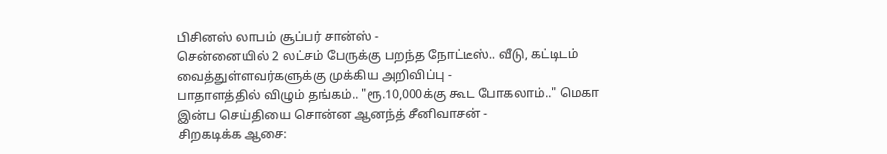பிசினஸ் லாபம் சூப்பர் சான்ஸ் -
சென்னையில் 2 லட்சம் பேருக்கு பறந்த நோட்டீஸ்.. வீடு, கட்டிடம் வைத்துள்ளவர்களுக்கு முக்கிய அறிவிப்பு -
பாதாளத்தில் விழும் தங்கம்.. "ரூ.10,000க்கு கூட போகலாம்.." மெகா இன்ப செய்தியை சொன்ன ஆனந்த் சீனிவாசன் -
சிறகடிக்க ஆசை: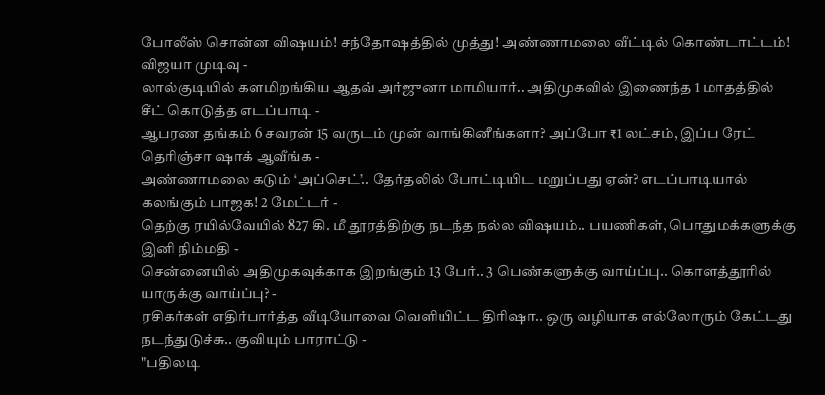போலீஸ் சொன்ன விஷயம்! சந்தோஷத்தில் முத்து! அண்ணாமலை வீட்டில் கொண்டாட்டம்! விஜயா முடிவு -
லால்குடியில் களமிறங்கிய ஆதவ் அர்ஜுனா மாமியார்.. அதிமுகவில் இணைந்த 1 மாதத்தில் சீட் கொடுத்த எடப்பாடி -
ஆபரண தங்கம் 6 சவரன் 15 வருடம் முன் வாங்கினீங்களா? அப்போ ₹1 லட்சம், இப்ப ரேட் தெரிஞ்சா ஷாக் ஆவீங்க -
அண்ணாமலை கடும் ‘அப்செட்’.. தேர்தலில் போட்டியிட மறுப்பது ஏன்? எடப்பாடியால் கலங்கும் பாஜக! 2 மேட்டர் -
தெற்கு ரயில்வேயில் 827 கி. மீ தூரத்திற்கு நடந்த நல்ல விஷயம்.. பயணிகள், பொதுமக்களுக்கு இனி நிம்மதி -
சென்னையில் அதிமுகவுக்காக இறங்கும் 13 பேர்.. 3 பெண்களுக்கு வாய்ப்பு.. கொளத்தூரில் யாருக்கு வாய்ப்பு? -
ரசிகர்கள் எதிர்பார்த்த வீடியோவை வெளியிட்ட திரிஷா.. ஒரு வழியாக எல்லோரும் கேட்டது நடந்துடுச்சு.. குவியும் பாராட்டு -
"பதிலடி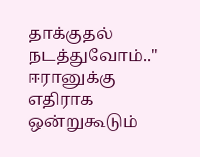தாக்குதல் நடத்துவோம்.." ஈரானுக்கு எதிராக ஒன்றுகூடும்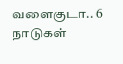வளைகுடா.. 6 நாடுகள்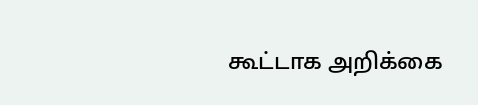கூட்டாக அறிக்கை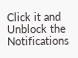Click it and Unblock the Notifications